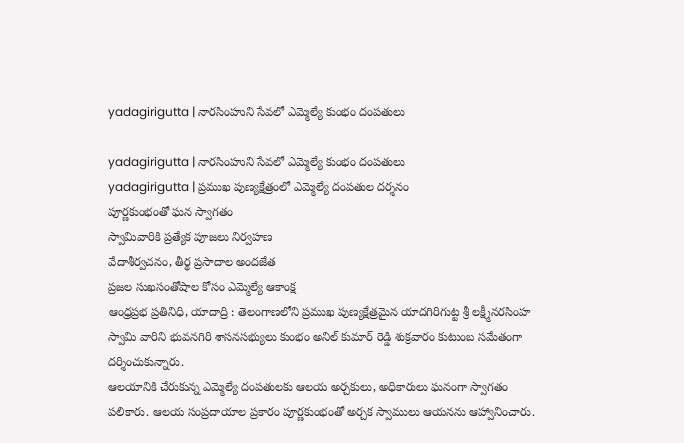yadagirigutta | నారసింహుని సేవలో ఎమ్మెల్యే కుంభం దంపతులు

yadagirigutta | నారసింహుని సేవలో ఎమ్మెల్యే కుంభం దంపతులు
yadagirigutta | ప్రముఖ పుణ్యక్షేత్రంలో ఎమ్మెల్యే దంపతుల దర్శనం
పూర్ణకుంభంతో ఘన స్వాగతం
స్వామివారికి ప్రత్యేక పూజలు నిర్వహణ
వేదాశీర్వచనం, తీర్థ ప్రసాదాల అందజేత
ప్రజల సుఖసంతోషాల కోసం ఎమ్మెల్యే ఆకాంక్ష
ఆంధ్రప్రభ ప్రతినిధి, యాదాద్రి : తెలంగాణలోని ప్రముఖ పుణ్యక్షేత్రమైన యాదగిరిగుట్ట శ్రీ లక్ష్మీనరసింహ స్వామి వారిని భువనగిరి శాసనసభ్యులు కుంభం అనిల్ కుమార్ రెడ్డి శుక్రవారం కుటుంబ సమేతంగా దర్శించుకున్నారు.
ఆలయానికి చేరుకున్న ఎమ్మెల్యే దంపతులకు ఆలయ అర్చకులు, అధికారులు ఘనంగా స్వాగతం పలికారు. ఆలయ సంప్రదాయాల ప్రకారం పూర్ణకుంభంతో అర్చక స్వాములు ఆయనను ఆహ్వానించారు.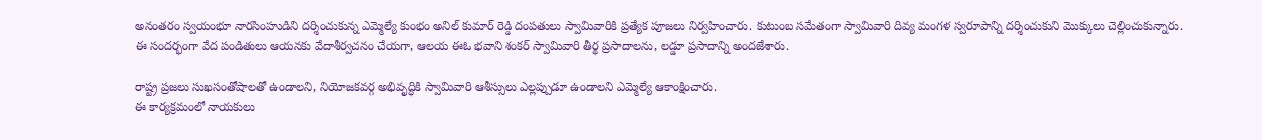అనంతరం స్వయంభూ నారసింహుడిని దర్శించుకున్న ఎమ్మెల్యే కుంభం అనిల్ కుమార్ రెడ్డి దంపతులు స్వామివారికి ప్రత్యేక పూజలు నిర్వహించారు. కుటుంబ సమేతంగా స్వామివారి దివ్య మంగళ స్వరూపాన్ని దర్శించుకుని మొక్కులు చెల్లించుకున్నారు.
ఈ సందర్భంగా వేద పండితులు ఆయనకు వేదాశీర్వచనం చేయగా, ఆలయ ఈఓ భవాని శంకర్ స్వామివారి తీర్థ ప్రసాదాలను, లడ్డూ ప్రసాదాన్ని అందజేశారు.

రాష్ట్ర ప్రజలు సుఖసంతోషాలతో ఉండాలని, నియోజకవర్గ అభివృద్ధికి స్వామివారి ఆశీస్సులు ఎల్లప్పుడూ ఉండాలని ఎమ్మెల్యే ఆకాంక్షించారు.
ఈ కార్యక్రమంలో నాయకులు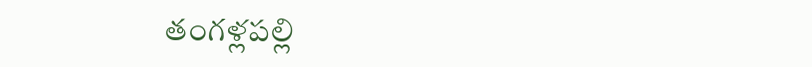తంగళ్లపల్లి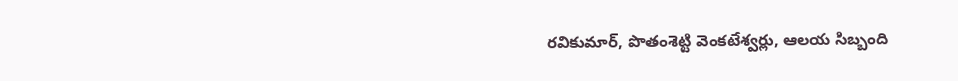రవికుమార్, పొతంశెట్టి వెంకటేశ్వర్లు, ఆలయ సిబ్బంది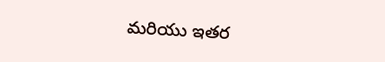మరియు ఇతర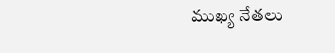ముఖ్య నేతలు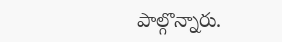పాల్గొన్నారు.